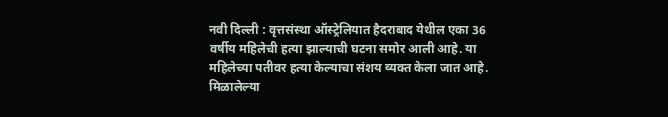नवी दिल्ली : वृत्तसंस्था ऑस्ट्रेलियात हैदराबाद येथील एका 36 वर्षीय महिलेची हत्या झाल्याची घटना समोर आली आहे. या महिलेच्या पतीवर हत्या केल्याचा संशय व्यक्त केला जात आहे. मिळालेल्या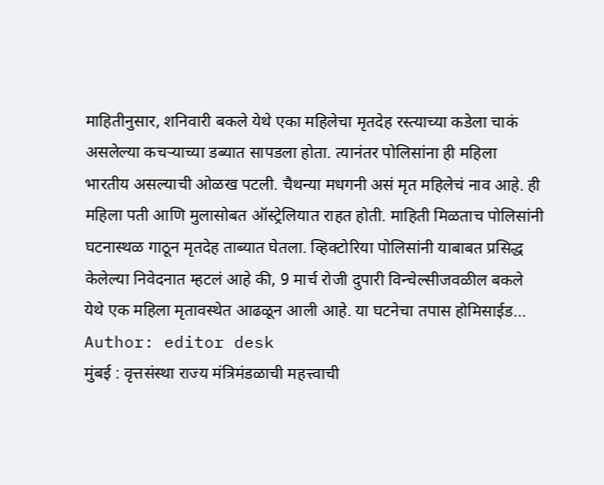माहितीनुसार, शनिवारी बकले येथे एका महिलेचा मृतदेह रस्त्याच्या कडेला चाकं असलेल्या कचऱ्याच्या डब्यात सापडला होता. त्यानंतर पोलिसांना ही महिला भारतीय असल्याची ओळख पटली. चैथन्या मधगनी असं मृत महिलेचं नाव आहे. ही महिला पती आणि मुलासोबत ऑस्ट्रेलियात राहत होती. माहिती मिळताच पोलिसांनी घटनास्थळ गाठून मृतदेह ताब्यात घेतला. व्हिक्टोरिया पोलिसांनी याबाबत प्रसिद्ध केलेल्या निवेदनात म्हटलं आहे की, 9 मार्च रोजी दुपारी विन्चेल्सीजवळील बकले येथे एक महिला मृतावस्थेत आढळून आली आहे. या घटनेचा तपास होमिसाईड…
Author: editor desk
मुंबई : वृत्तसंस्था राज्य मंत्रिमंडळाची महत्त्वाची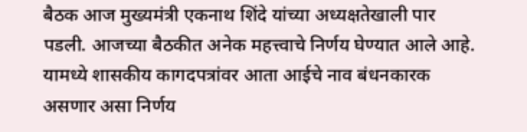बैठक आज मुख्यमंत्री एकनाथ शिंदे यांच्या अध्यक्षतेखाली पार पडली. आजच्या बैठकीत अनेक महत्त्वाचे निर्णय घेण्यात आले आहे. यामध्ये शासकीय कागदपत्रांवर आता आईचे नाव बंधनकारक असणार असा निर्णय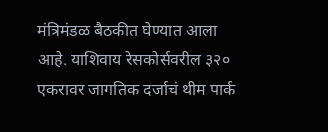मंत्रिमंडळ बैठकीत घेण्यात आला आहे. याशिवाय रेसकोर्सवरील ३२० एकरावर जागतिक दर्जाचं थीम पार्क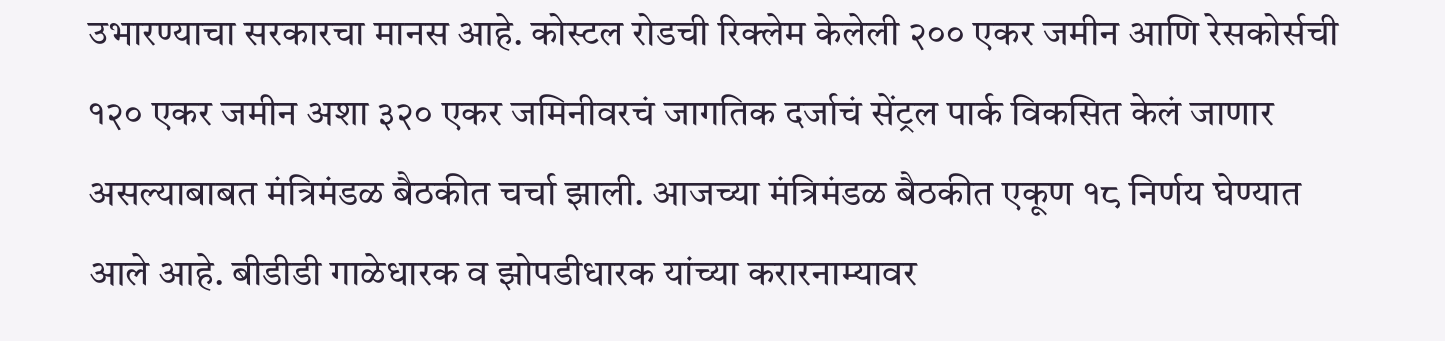उभारण्याचा सरकारचा मानस आहे. कोस्टल रोडची रिक्लेम केलेली २०० एकर जमीन आणि रेसकोर्सची १२० एकर जमीन अशा ३२० एकर जमिनीवरचं जागतिक दर्जाचं सेंट्रल पार्क विकसित केलं जाणार असल्याबाबत मंत्रिमंडळ बैठकीत चर्चा झाली. आजच्या मंत्रिमंडळ बैठकीत एकूण १८ निर्णय घेण्यात आले आहे. बीडीडी गाळेधारक व झोपडीधारक यांच्या करारनाम्यावर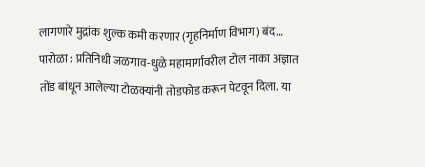लागणारे मुद्रांक शुल्क कमी करणार (गृहनिर्माण विभाग) बंद…
पारोळा : प्रतिनिधी जळगाव-धुळे महामार्गावरील टोल नाका अज्ञात तोंड बांधून आलेल्या टोळक्यांनी तोडफोड करून पेटवून दिला. या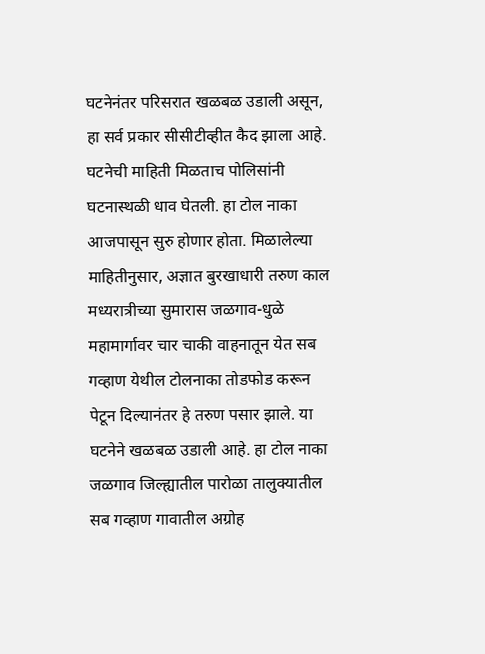घटनेनंतर परिसरात खळबळ उडाली असून, हा सर्व प्रकार सीसीटीव्हीत कैद झाला आहे. घटनेची माहिती मिळताच पोलिसांनी घटनास्थळी धाव घेतली. हा टोल नाका आजपासून सुरु होणार होता. मिळालेल्या माहितीनुसार, अज्ञात बुरखाधारी तरुण काल मध्यरात्रीच्या सुमारास जळगाव-धुळे महामार्गावर चार चाकी वाहनातून येत सब गव्हाण येथील टोलनाका तोडफोड करून पेटून दिल्यानंतर हे तरुण पसार झाले. या घटनेने खळबळ उडाली आहे. हा टोल नाका जळगाव जिल्ह्यातील पारोळा तालुक्यातील सब गव्हाण गावातील अग्रोह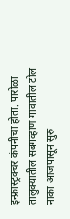इन्फ्रास्ट्रक्चर कंपनीचा होता. पारोळा तालुक्यातील सबगव्हाण गावातील टोल नाका आजपासून सुरु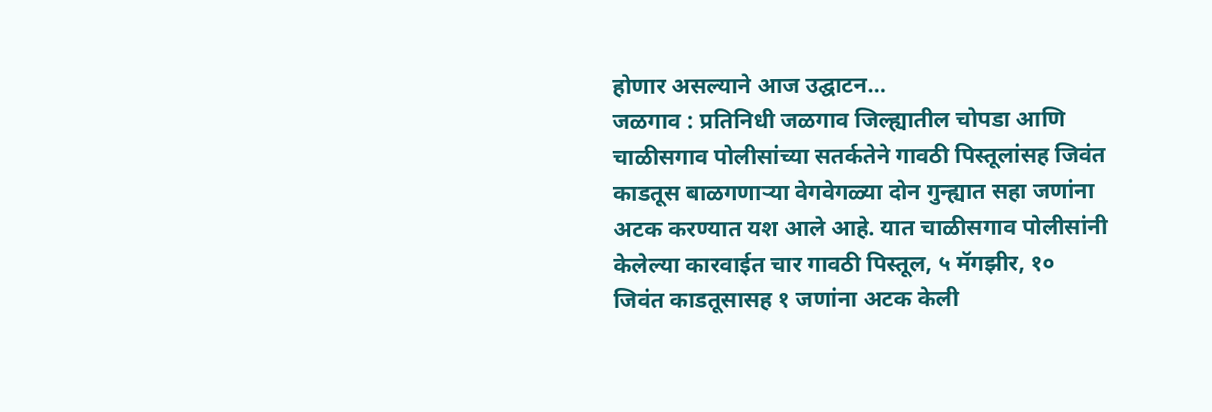होणार असल्याने आज उद्घाटन…
जळगाव : प्रतिनिधी जळगाव जिल्ह्यातील चोपडा आणि चाळीसगाव पोलीसांच्या सतर्कतेने गावठी पिस्तूलांसह जिवंत काडतूस बाळगणाऱ्या वेगवेगळ्या दोन गुन्ह्यात सहा जणांना अटक करण्यात यश आले आहे. यात चाळीसगाव पोलीसांनी केलेल्या कारवाईत चार गावठी पिस्तूल, ५ मॅगझीर, १० जिवंत काडतूसासह १ जणांना अटक केली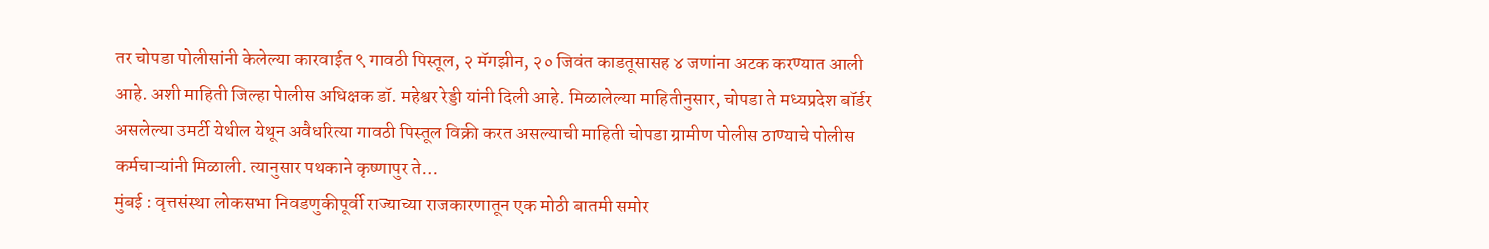तर चोपडा पोलीसांनी केलेल्या कारवाईत ९ गावठी पिस्तूल, २ मॅगझीन, २० जिवंत काडतूसासह ४ जणांना अटक करण्यात आली आहे. अशी माहिती जिल्हा पेालीस अधिक्षक डॉ. महेश्वर रेड्डी यांनी दिली आहे. मिळालेल्या माहितीनुसार, चोपडा ते मध्यप्रदेश बॉर्डर असलेल्या उमर्टी येथील येथून अवैधरित्या गावठी पिस्तूल विक्री करत असल्याची माहिती चोपडा ग्रामीण पोलीस ठाण्याचे पोलीस कर्मचाऱ्यांनी मिळाली. त्यानुसार पथकाने कृष्णापुर ते…
मुंबई : वृत्तसंस्था लोकसभा निवडणुकीपूर्वी राज्याच्या राजकारणातून एक मोठी बातमी समोर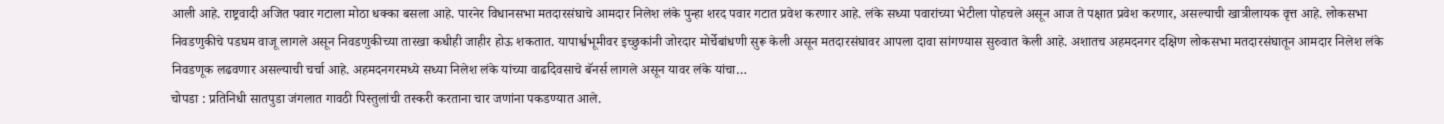आली आहे. राष्ट्रवादी अजित पवार गटाला मोठा धक्का बसला आहे. पारनेर विधानसभा मतदारसंघाचे आमदार निलेश लंके पुन्हा शरद पवार गटात प्रवेश करणार आहे. लंके सध्या पवारांच्या भेटीला पोहचले असून आज ते पक्षात प्रवेश करणार, असल्याची खात्रीलायक वृत्त आहे. लोकसभा निवडणुकीचे पडघम वाजू लागले असून निवडणुकीच्या तारखा कधीही जाहीर होऊ शकतात. यापार्श्वभूमीवर इच्छुकांनी जोरदार मोर्चेबांधणी सुरू केली असून मतदारसंघावर आपला दावा सांगण्यास सुरुवात केली आहे. अशातच अहमदनगर दक्षिण लोकसभा मतदारसंघातून आमदार निलेश लंके निवडणूक लढवणार असल्याची चर्चा आहे. अहमदनगरमध्ये सध्या निलेश लंके यांच्या वाढदिवसाचे बॅनर्स लागले असून यावर लंके यांचा…
चोपडा : प्रतिनिधी सातपुडा जंगलात गावठी पिस्तुलांची तस्करी करताना चार जणांना पकडण्यात आले.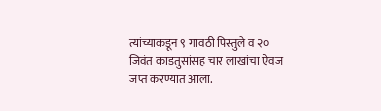त्यांच्याकडून ९ गावठी पिस्तुले व २० जिवंत काडतुसांसह चार लाखांचा ऐवज जप्त करण्यात आला.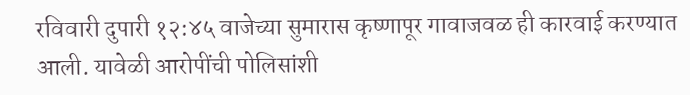रविवारी दुपारी १२:४५ वाजेच्या सुमारास कृष्णापूर गावाजवळ ही कारवाई करण्यात आली. यावेळी आरोपींची पोलिसांशी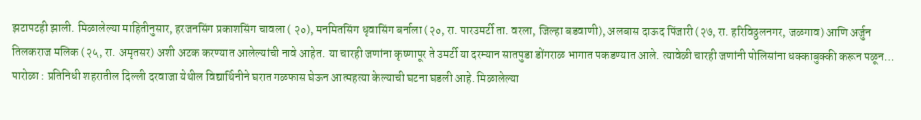झटापटही झाली. मिळालेल्या माहितीनुसार, हरजनसिंग प्रकाशसिंग चावला ( २०), मनमितसिंग धृवासिंग बर्नाला (२०, रा. पारउमर्टी ता. वरला, जिल्हा बडवाणी), अलबास दाऊद पिंजारी (२७, रा. हरिविठ्ठलनगर, जळगाव) आणि अर्जुन तिलकराज मलिक (२५, रा. अमृतसर) अशी अटक करण्यात आलेल्यांची नावे आहेत. या चारही जणांना कृष्णापूर ते उमर्टी या दरम्यान सातपुडा डोंगराळ भागात पकडण्यात आले. त्यावेळी चारही जणांनी पोलिसांना धक्काबुक्की करून पळून…
पारोळा : प्रतिनिधी शहरातील दिल्ली दरवाजा येथील विद्यार्थिनीने घरात गळफास घेऊन आत्महत्या केल्याची घटना घडली आहे. मिळालेल्या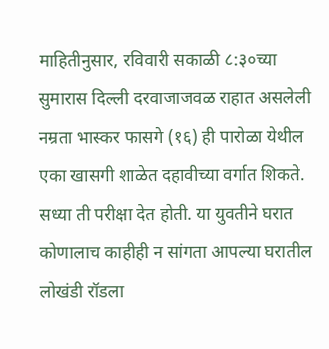माहितीनुसार, रविवारी सकाळी ८:३०च्या सुमारास दिल्ली दरवाजाजवळ राहात असलेली नम्रता भास्कर फासगे (१६) ही पारोळा येथील एका खासगी शाळेत दहावीच्या वर्गात शिकते. सध्या ती परीक्षा देत होती. या युवतीने घरात कोणालाच काहीही न सांगता आपल्या घरातील लोखंडी रॉडला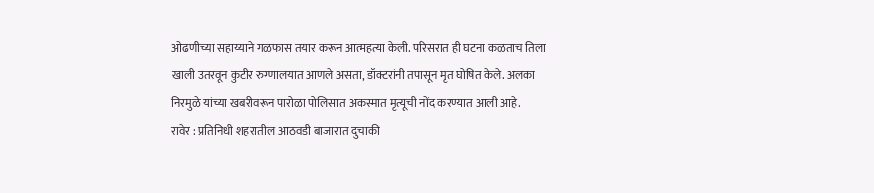ओढणीच्या सहाय्याने गळफास तयार करून आत्महत्या केली. परिसरात ही घटना कळताच तिला खाली उतरवून कुटीर रुग्णालयात आणले असता, डॉक्टरांनी तपासून मृत घोषित केले. अलका निरमुळे यांच्या खबरीवरून पारोळा पोलिसात अकस्मात मृत्यूची नोंद करण्यात आली आहे.
रावेर : प्रतिनिधी शहरातील आठवडी बाजारात दुचाकी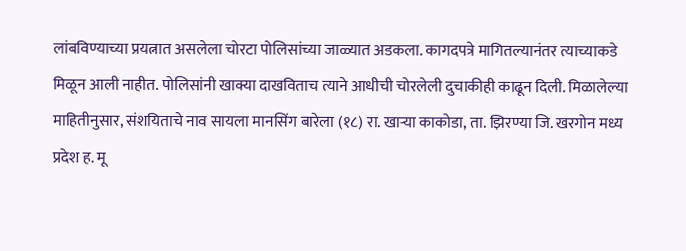लांबविण्याच्या प्रयत्नात असलेला चोरटा पोलिसांच्या जाळ्यात अडकला. कागदपत्रे मागितल्यानंतर त्याच्याकडे मिळून आली नाहीत. पोलिसांनी खाक्या दाखविताच त्याने आधीची चोरलेली दुचाकीही काढून दिली. मिळालेल्या माहितीनुसार, संशयिताचे नाव सायला मानसिंग बारेला (१८) रा. खाऱ्या काकोडा, ता. झिरण्या जि. खरगोन मध्य प्रदेश ह. मू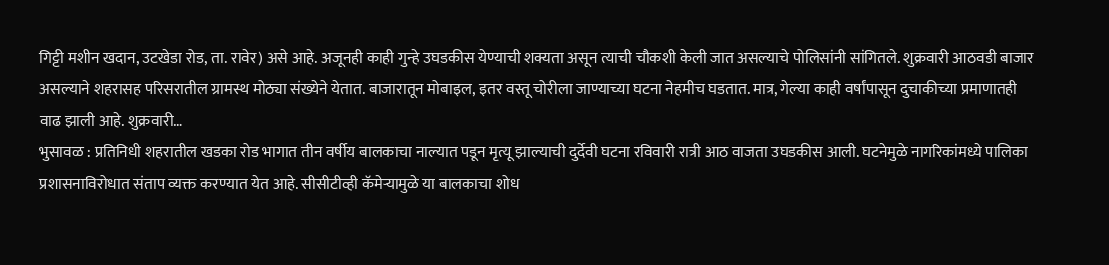गिट्टी मशीन खदान, उटखेडा रोड, ता. रावेर) असे आहे. अजूनही काही गुन्हे उघडकीस येण्याची शक्यता असून त्याची चौकशी केली जात असल्याचे पोलिसांनी सांगितले. शुक्रवारी आठवडी बाजार असल्याने शहरासह परिसरातील ग्रामस्थ मोठ्या संख्येने येतात. बाजारातून मोबाइल, इतर वस्तू चोरीला जाण्याच्या घटना नेहमीच घडतात. मात्र, गेल्या काही वर्षांपासून दुचाकीच्या प्रमाणातही वाढ झाली आहे. शुक्रवारी…
भुसावळ : प्रतिनिधी शहरातील खडका रोड भागात तीन वर्षीय बालकाचा नाल्यात पडून मृत्यू झाल्याची दुर्देवी घटना रविवारी रात्री आठ वाजता उघडकीस आली. घटनेमुळे नागरिकांमध्ये पालिका प्रशासनाविरोधात संताप व्यक्त करण्यात येत आहे. सीसीटीव्ही कॅमेऱ्यामुळे या बालकाचा शोध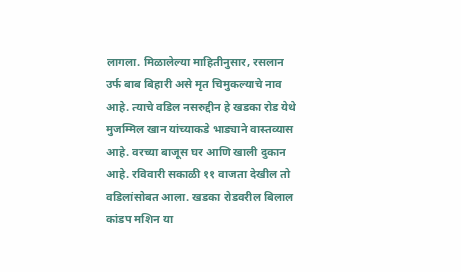लागला. मिळालेल्या माहितीनुसार, रसलान उर्फ बाब बिहारी असे मृत चिमुकल्याचे नाव आहे. त्याचे वडिल नसरुद्दीन हे खडका रोड येथे मुजम्मिल खान यांच्याकडे भाड्याने वास्तव्यास आहे. वरच्या बाजूस घर आणि खाली दुकान आहे. रविवारी सकाळी ११ वाजता देखील तो वडिलांसोबत आला. खडका रोडवरील बिलाल कांडप मशिन या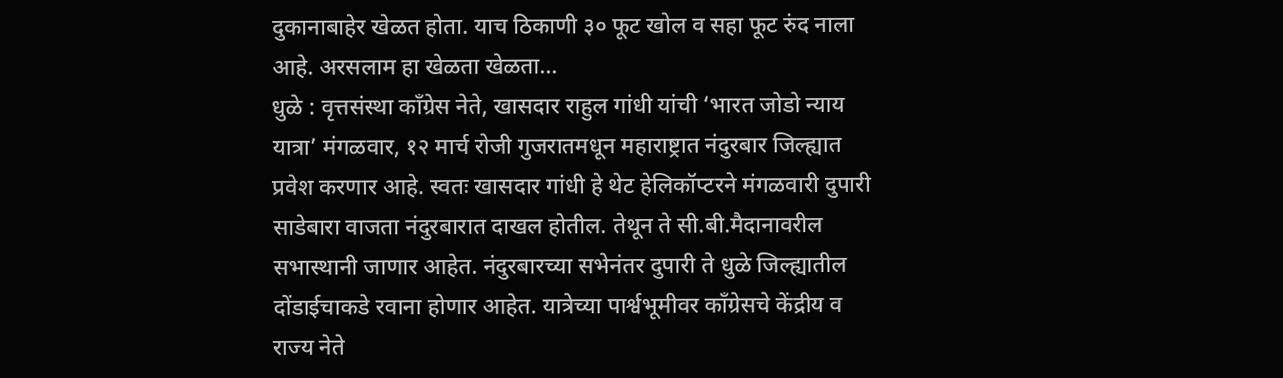दुकानाबाहेर खेळत होता. याच ठिकाणी ३० फूट खोल व सहा फूट रुंद नाला आहे. अरसलाम हा खेळता खेळता…
धुळे : वृत्तसंस्था काँग्रेस नेते, खासदार राहुल गांधी यांची ‘भारत जोडो न्याय यात्रा’ मंगळवार, १२ मार्च रोजी गुजरातमधून महाराष्ट्रात नंदुरबार जिल्ह्यात प्रवेश करणार आहे. स्वतः खासदार गांधी हे थेट हेलिकॉप्टरने मंगळवारी दुपारी साडेबारा वाजता नंदुरबारात दाखल होतील. तेथून ते सी.बी.मैदानावरील सभास्थानी जाणार आहेत. नंदुरबारच्या सभेनंतर दुपारी ते धुळे जिल्ह्यातील दोंडाईचाकडे रवाना होणार आहेत. यात्रेच्या पार्श्वभूमीवर काँग्रेसचे केंद्रीय व राज्य नेते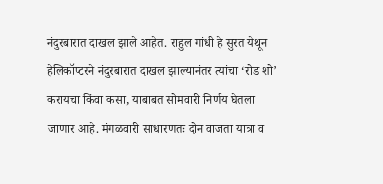नंदुरबारात दाखल झाले आहेत. राहुल गांधी हे सुरत येथून हेलिकॉप्टरने नंदुरबारात दाखल झाल्यानंतर त्यांचा ‘रोड शो’ करायचा किंवा कसा, याबाबत सोमवारी निर्णय घेतला जाणार आहे. मंगळवारी साधारणतः दोन वाजता यात्रा व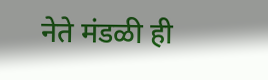नेते मंडळी ही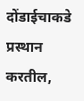दोंडाईचाकडे प्रस्थान करतील,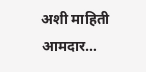अशी माहिती आमदार…